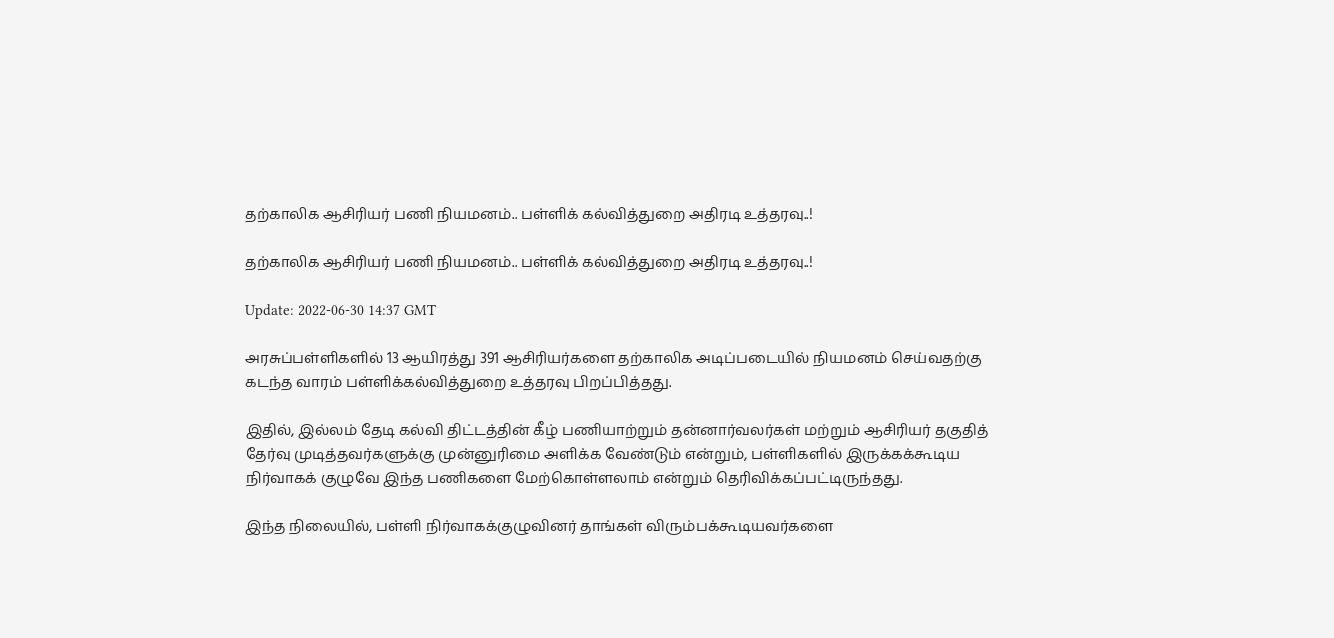தற்காலிக ஆசிரியர் பணி நியமனம்.. பள்ளிக் கல்வித்துறை அதிரடி உத்தரவு..!

தற்காலிக ஆசிரியர் பணி நியமனம்.. பள்ளிக் கல்வித்துறை அதிரடி உத்தரவு..!

Update: 2022-06-30 14:37 GMT

அரசுப்பள்ளிகளில் 13 ஆயிரத்து 391 ஆசிரியர்களை தற்காலிக அடிப்படையில் நியமனம் செய்வதற்கு கடந்த வாரம் பள்ளிக்கல்வித்துறை உத்தரவு பிறப்பித்தது.

இதில், இல்லம் தேடி கல்வி திட்டத்தின் கீழ் பணியாற்றும் தன்னார்வலர்கள் மற்றும் ஆசிரியர் தகுதித் தேர்வு முடித்தவர்களுக்கு முன்னுரிமை அளிக்க வேண்டும் என்றும், பள்ளிகளில் இருக்கக்கூடிய நிர்வாகக் குழுவே இந்த பணிகளை மேற்கொள்ளலாம் என்றும் தெரிவிக்கப்பட்டிருந்தது.

இந்த நிலையில், பள்ளி நிர்வாகக்குழுவினர் தாங்கள் விரும்பக்கூடியவர்களை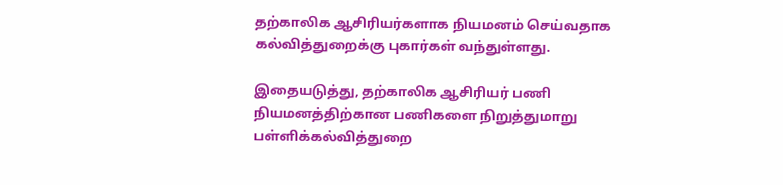தற்காலிக ஆசிரியர்களாக நியமனம் செய்வதாக கல்வித்துறைக்கு புகார்கள் வந்துள்ளது.

இதையடுத்து, தற்காலிக ஆசிரியர் பணி நியமனத்திற்கான பணிகளை நிறுத்துமாறு பள்ளிக்கல்வித்துறை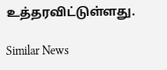உத்தரவிட்டுள்ளது.

Similar News